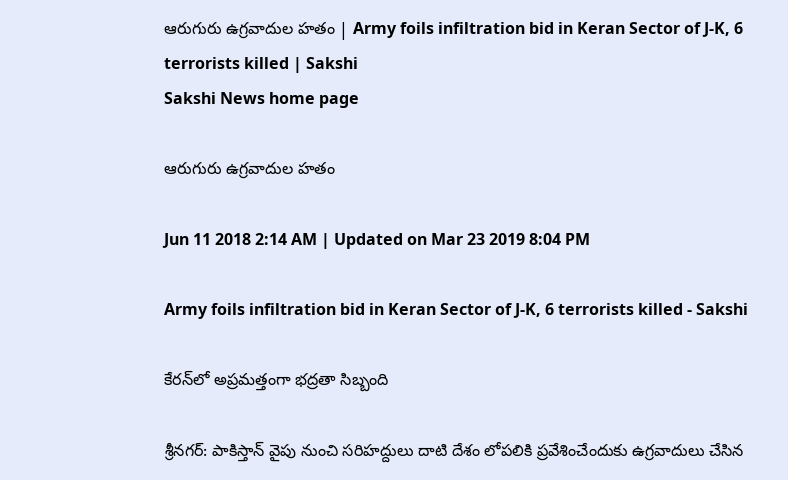ఆరుగురు ఉగ్రవాదుల హతం | Army foils infiltration bid in Keran Sector of J-K, 6 terrorists killed | Sakshi
Sakshi News home page

ఆరుగురు ఉగ్రవాదుల హతం

Jun 11 2018 2:14 AM | Updated on Mar 23 2019 8:04 PM

Army foils infiltration bid in Keran Sector of J-K, 6 terrorists killed - Sakshi

కేరన్‌లో అప్రమత్తంగా భద్రతా సిబ్బంది

శ్రీనగర్‌: పాకిస్తాన్‌ వైపు నుంచి సరిహద్దులు దాటి దేశం లోపలికి ప్రవేశించేందుకు ఉగ్రవాదులు చేసిన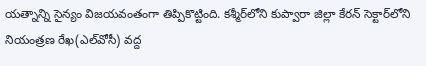యత్నాన్ని సైన్యం విజయవంతంగా తిప్పికొట్టింది. కశ్మీర్‌లోని కుప్వారా జిల్లా కేరన్‌ సెక్టార్‌లోని నియంత్రణ రేఖ(ఎల్‌వోసీ) వద్ద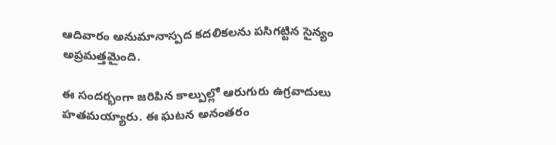ఆదివారం అనుమానాస్పద కదలికలను పసిగట్టిన సైన్యం అప్రమత్తమైంది.

ఈ సందర్భంగా జరిపిన కాల్పుల్లో ఆరుగురు ఉగ్రవాదులు హతమయ్యారు. ఈ ఘటన అనంతరం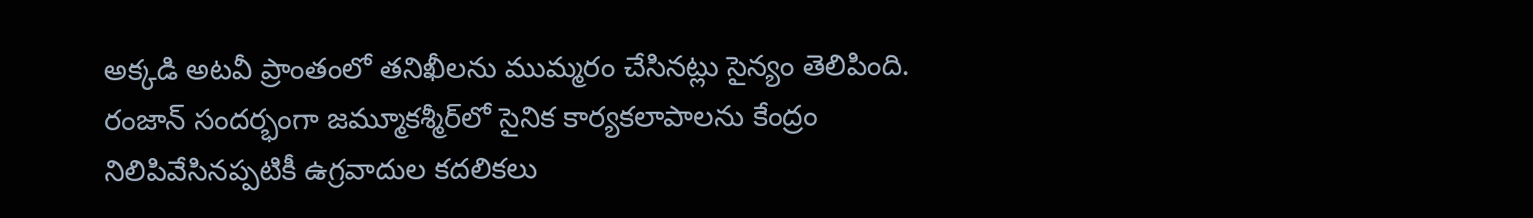అక్కడి అటవీ ప్రాంతంలో తనిఖీలను ముమ్మరం చేసినట్లు సైన్యం తెలిపింది. రంజాన్‌ సందర్భంగా జమ్మూకశ్మీర్‌లో సైనిక కార్యకలాపాలను కేంద్రం నిలిపివేసినప్పటికీ ఉగ్రవాదుల కదలికలు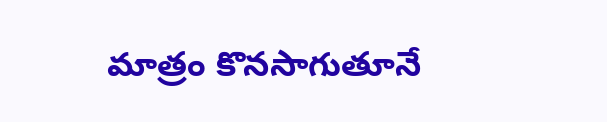మాత్రం కొనసాగుతూనే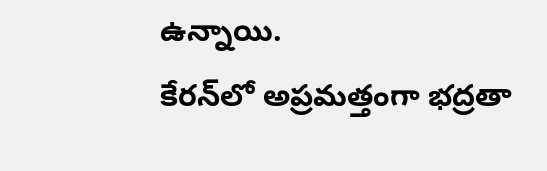ఉన్నాయి.
కేరన్‌లో అప్రమత్తంగా భద్రతా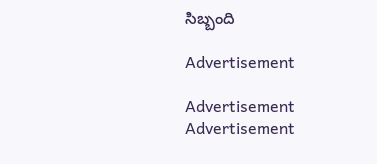సిబ్బంది

Advertisement

Advertisement
Advertisement